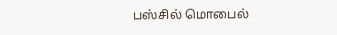பஸ்சில் மொபைல்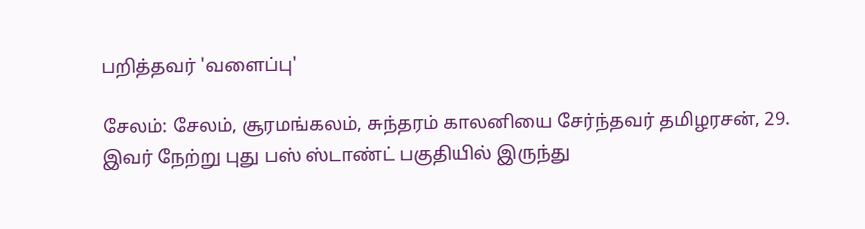பறித்தவர் 'வளைப்பு'

சேலம்: சேலம், சூரமங்கலம், சுந்தரம் காலனியை சேர்ந்தவர் தமிழரசன், 29. இவர் நேற்று புது பஸ் ஸ்டாண்ட் பகுதியில் இருந்து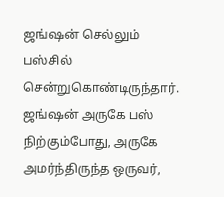ஜங்ஷன் செல்லும் பஸ்சில் சென்றுகொண்டிருந்தார். ஜங்ஷன் அருகே பஸ் நிற்கும்போது, அருகே அமர்ந்திருந்த ஒருவர்,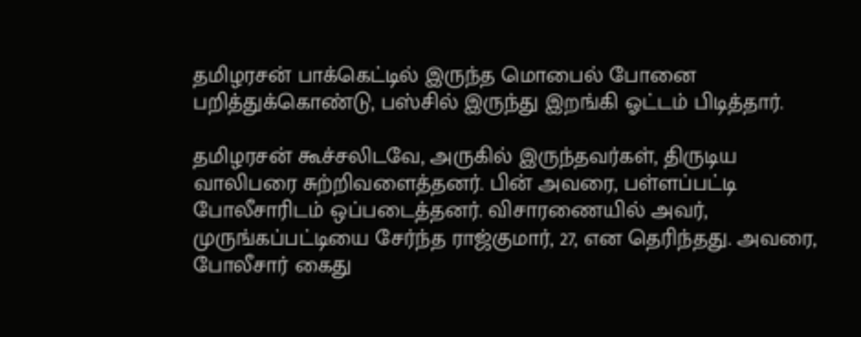தமிழரசன் பாக்கெட்டில் இருந்த மொபைல் போனை பறித்துக்கொண்டு, பஸ்சில் இருந்து இறங்கி ஓட்டம் பிடித்தார்.

தமிழரசன் கூச்சலிடவே, அருகில் இருந்தவர்கள், திருடிய வாலிபரை சுற்றிவளைத்தனர். பின் அவரை, பள்ளப்பட்டி போலீசாரிடம் ஒப்படைத்தனர். விசாரணையில் அவர், முருங்கப்பட்டியை சேர்ந்த ராஜ்குமார், 27, என தெரிந்தது. அவரை, போலீசார் கைது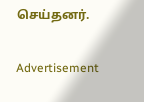செய்தனர்.

Advertisement